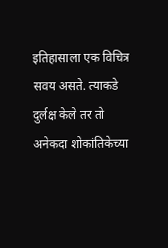इतिहासाला एक विचित्र सवय असते. त्याकडे दुर्लक्ष केले तर तो अनेकदा शोकांतिकेच्या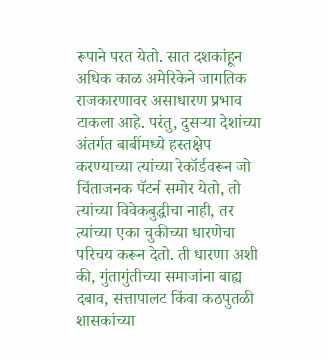रूपाने परत येतो. सात दशकांहून अधिक काळ अमेरिकेने जागतिक राजकारणावर असाधारण प्रभाव टाकला आहे. परंतु, दुसऱ्या देशांच्या अंतर्गत बाबींमध्ये हस्तक्षेप करण्याच्या त्यांच्या रेकॉर्डवरून जो चिंताजनक पॅटर्न समोर येतो, तो त्यांच्या विवेकबुद्धीचा नाही, तर त्यांच्या एका चुकीच्या धारणेचा परिचय करून देतो. ती धारणा अशी की, गुंतागुंतीच्या समाजांना बाह्य दबाव, सत्तापालट किंवा कठपुतळी शासकांच्या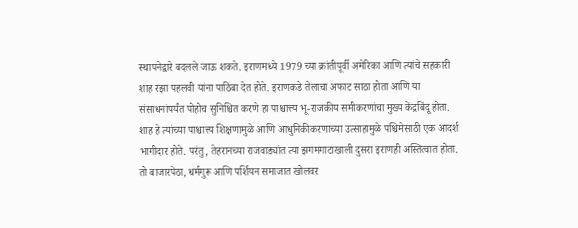स्थापनेद्वारे बदलले जाऊ शकते. इराणमध्ये 1979 च्या क्रांतीपूर्वी अमेरिका आणि त्यांचे सहकारी शाह रझा पहलवी यांना पाठिंबा देत होते. इराणकडे तेलाचा अफाट साठा होता आणि या संसाधनांपर्यंत पोहोच सुनिश्चित करणे हा पाश्चात्त्य भू-राजकीय समीकरणांचा मुख्य केंद्रबिंदू होता. शाह हे त्यांच्या पाश्चात्त्य शिक्षणामुळे आणि आधुनिकीकरणाच्या उत्साहामुळे पश्चिमेसाठी एक आदर्श भागीदार होते. परंतु, तेहरानच्या राजवाड्यांत त्या झगमगाटाखाली दुसरा इराणही अस्तित्वात होता. तो बाजारपेठा, धर्मगुरू आणि पर्शियन समाजात खोलवर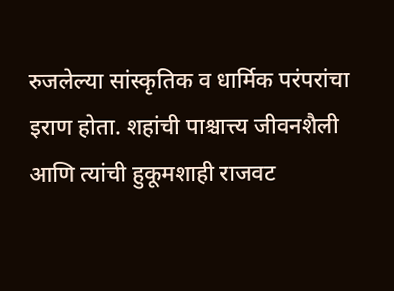रुजलेल्या सांस्कृतिक व धार्मिक परंपरांचा इराण होता. शहांची पाश्चात्त्य जीवनशैली आणि त्यांची हुकूमशाही राजवट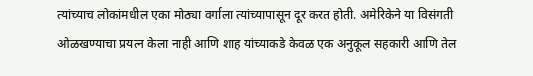त्यांच्याच लोकांमधील एका मोठ्या वर्गाला त्यांच्यापासून दूर करत होती. अमेरिकेने या विसंगती ओळखण्याचा प्रयत्न केला नाही आणि शाह यांच्याकडे केवळ एक अनुकूल सहकारी आणि तेल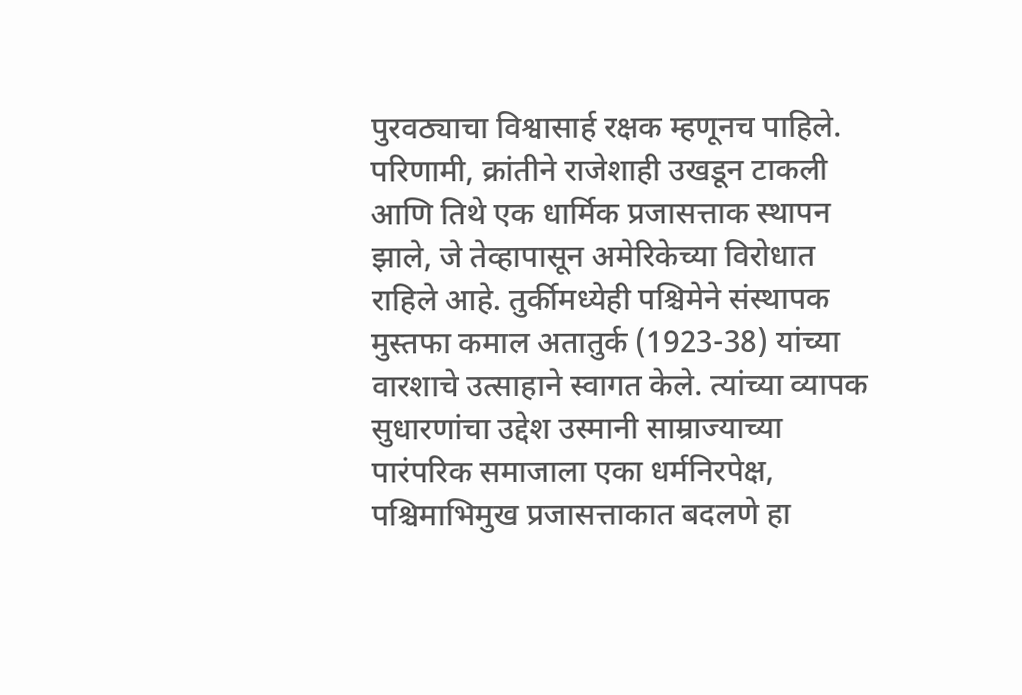पुरवठ्याचा विश्वासार्ह रक्षक म्हणूनच पाहिले. परिणामी, क्रांतीने राजेशाही उखडून टाकली आणि तिथे एक धार्मिक प्रजासत्ताक स्थापन झाले, जे तेव्हापासून अमेरिकेच्या विरोधात राहिले आहे. तुर्कीमध्येही पश्चिमेने संस्थापक मुस्तफा कमाल अतातुर्क (1923-38) यांच्या वारशाचे उत्साहाने स्वागत केले. त्यांच्या व्यापक सुधारणांचा उद्देश उस्मानी साम्राज्याच्या पारंपरिक समाजाला एका धर्मनिरपेक्ष, पश्चिमाभिमुख प्रजासत्ताकात बदलणे हा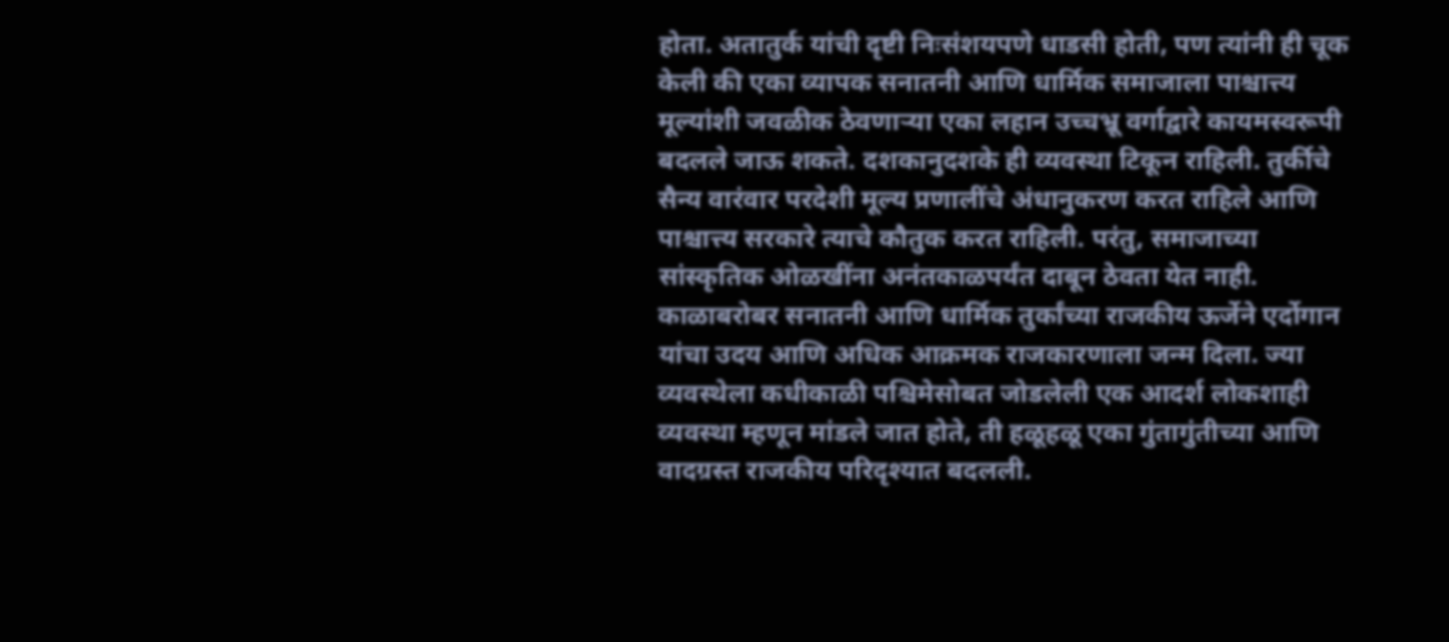होता. अतातुर्क यांची दृष्टी निःसंशयपणे धाडसी होती, पण त्यांनी ही चूक केली की एका व्यापक सनातनी आणि धार्मिक समाजाला पाश्चात्त्य मूल्यांशी जवळीक ठेवणाऱ्या एका लहान उच्चभ्रू वर्गाद्वारे कायमस्वरूपी बदलले जाऊ शकते. दशकानुदशके ही व्यवस्था टिकून राहिली. तुर्कीचे सैन्य वारंवार परदेशी मूल्य प्रणालींचे अंधानुकरण करत राहिले आणि पाश्चात्त्य सरकारे त्याचे कौतुक करत राहिली. परंतु, समाजाच्या सांस्कृतिक ओळखींना अनंतकाळपर्यंत दाबून ठेवता येत नाही. काळाबरोबर सनातनी आणि धार्मिक तुर्कांच्या राजकीय ऊर्जेने एर्दोगान यांचा उदय आणि अधिक आक्रमक राजकारणाला जन्म दिला. ज्या व्यवस्थेला कधीकाळी पश्चिमेसोबत जोडलेली एक आदर्श लोकशाही व्यवस्था म्हणून मांडले जात होते, ती हळूहळू एका गुंतागुंतीच्या आणि वादग्रस्त राजकीय परिदृश्यात बदलली.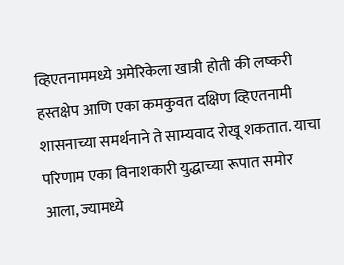व्हिएतनाममध्ये अमेरिकेला खात्री होती की लष्करी हस्तक्षेप आणि एका कमकुवत दक्षिण व्हिएतनामी शासनाच्या समर्थनाने ते साम्यवाद रोखू शकतात. याचा परिणाम एका विनाशकारी युद्धाच्या रूपात समोर आला, ज्यामध्ये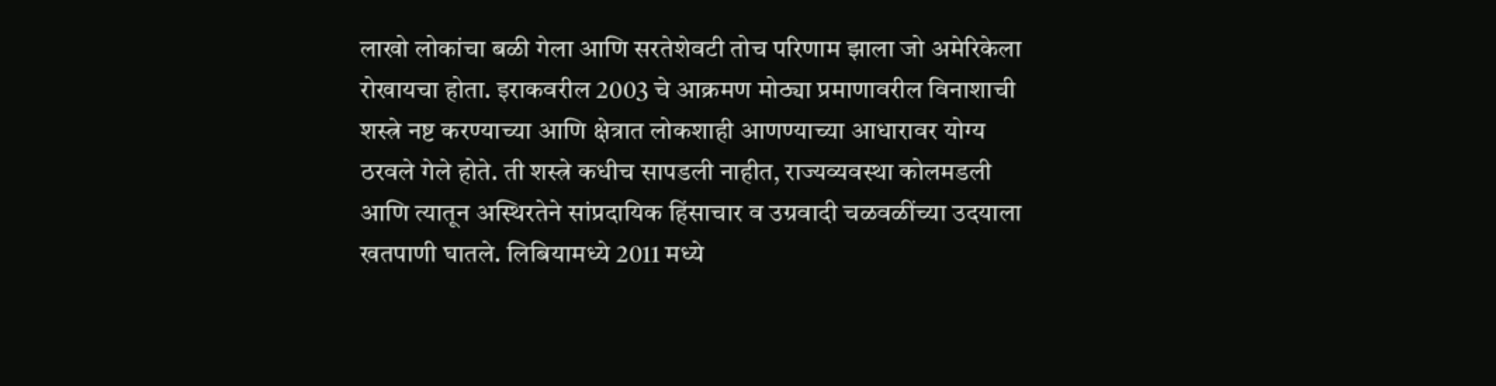लाखो लोकांचा बळी गेला आणि सरतेशेवटी तोच परिणाम झाला जो अमेरिकेला रोखायचा होता. इराकवरील 2003 चे आक्रमण मोठ्या प्रमाणावरील विनाशाची शस्त्रे नष्ट करण्याच्या आणि क्षेत्रात लोकशाही आणण्याच्या आधारावर योग्य ठरवले गेले होते. ती शस्त्रे कधीच सापडली नाहीत, राज्यव्यवस्था कोलमडली आणि त्यातून अस्थिरतेने सांप्रदायिक हिंसाचार व उग्रवादी चळवळींच्या उदयाला खतपाणी घातले. लिबियामध्ये 2011 मध्ये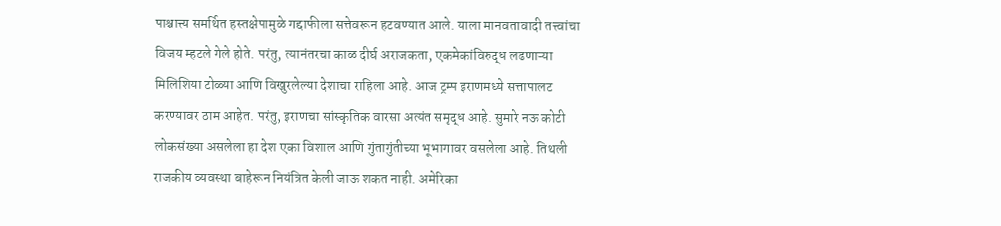पाश्चात्त्य समर्थित हस्तक्षेपामुळे गद्दाफीला सत्तेवरून हटवण्यात आले. याला मानवतावादी तत्त्वांचा विजय म्हटले गेले होते. परंतु, त्यानंतरचा काळ दीर्घ अराजकता, एकमेकांविरुद्ध लढणाऱ्या मिलिशिया टोळ्या आणि विखुरलेल्या देशाचा राहिला आहे. आज ट्रम्प इराणमध्ये सत्तापालट करण्यावर ठाम आहेत. परंतु, इराणचा सांस्कृतिक वारसा अत्यंत समृद्ध आहे. सुमारे नऊ कोटी लोकसंख्या असलेला हा देश एका विशाल आणि गुंतागुंतीच्या भूभागावर वसलेला आहे. तिथली राजकीय व्यवस्था बाहेरून नियंत्रित केली जाऊ शकत नाही. अमेरिका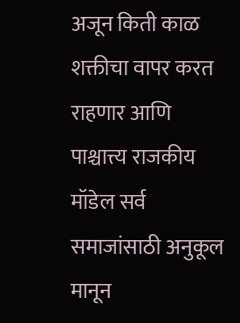अजून किती काळ शक्तीचा वापर करत राहणार आणि पाश्चात्त्य राजकीय मॉडेल सर्व समाजांसाठी अनुकूल मानून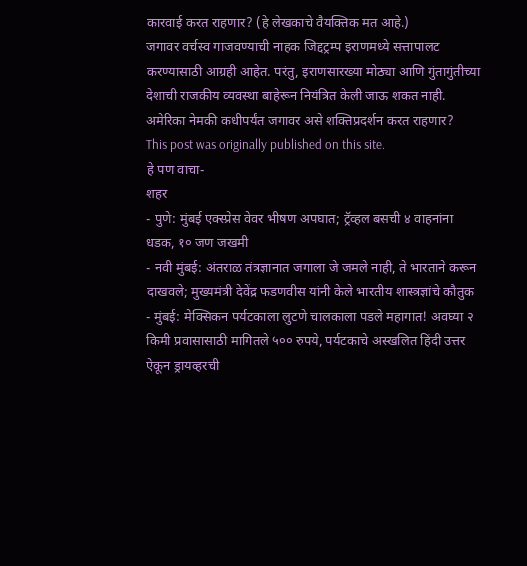कारवाई करत राहणार? (हे लेखकाचे वैयक्तिक मत आहे.)
जगावर वर्चस्व गाजवण्याची नाहक जिद्दट्रम्प इराणमध्ये सत्तापालट करण्यासाठी आग्रही आहेत. परंतु, इराणसारख्या मोठ्या आणि गुंतागुंतीच्या देशाची राजकीय व्यवस्था बाहेरून नियंत्रित केली जाऊ शकत नाही. अमेरिका नेमकी कधीपर्यंत जगावर असे शक्तिप्रदर्शन करत राहणार?
This post was originally published on this site.
हे पण वाचा-
शहर
- पुणे: मुंबई एक्स्प्रेस वेवर भीषण अपघात; ट्रॅव्हल बसची ४ वाहनांना धडक, १० जण जखमी
- नवी मुंबई: अंतराळ तंत्रज्ञानात जगाला जे जमले नाही, ते भारताने करून दाखवले; मुख्यमंत्री देवेंद्र फडणवीस यांनी केले भारतीय शास्त्रज्ञांचे कौतुक
- मुंबई: मेक्सिकन पर्यटकाला लुटणे चालकाला पडले महागात! अवघ्या २ किमी प्रवासासाठी मागितले ५०० रुपये, पर्यटकाचे अस्खलित हिंदी उत्तर ऐकून ड्रायव्हरची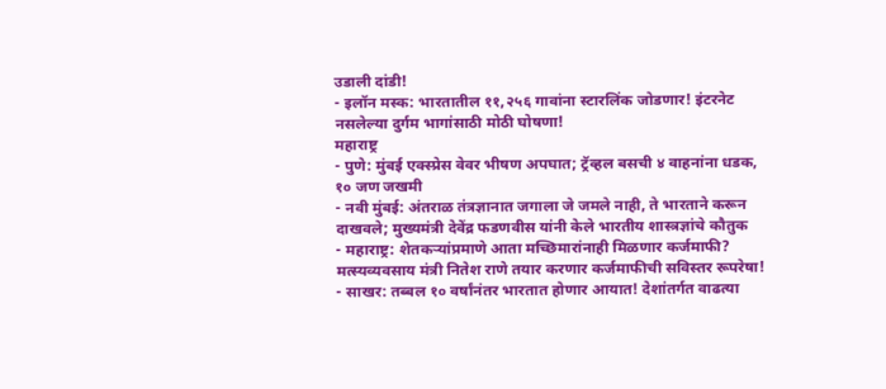उडाली दांडी!
- इलॉन मस्क: भारतातील ११,२५६ गावांना स्टारलिंक जोडणार! इंटरनेट नसलेल्या दुर्गम भागांसाठी मोठी घोषणा!
महाराष्ट्र
- पुणे: मुंबई एक्स्प्रेस वेवर भीषण अपघात; ट्रॅव्हल बसची ४ वाहनांना धडक, १० जण जखमी
- नवी मुंबई: अंतराळ तंत्रज्ञानात जगाला जे जमले नाही, ते भारताने करून दाखवले; मुख्यमंत्री देवेंद्र फडणवीस यांनी केले भारतीय शास्त्रज्ञांचे कौतुक
- महाराष्ट्र: शेतकऱ्यांप्रमाणे आता मच्छिमारांनाही मिळणार कर्जमाफी? मत्स्यव्यवसाय मंत्री नितेश राणे तयार करणार कर्जमाफीची सविस्तर रूपरेषा!
- साखर: तब्बल १० वर्षांनंतर भारतात होणार आयात! देशांतर्गत वाढत्या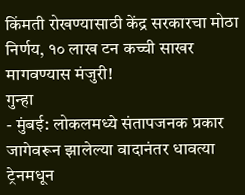किंमती रोखण्यासाठी केंद्र सरकारचा मोठा निर्णय, १० लाख टन कच्ची साखर मागवण्यास मंजुरी!
गुन्हा
- मुंबई: लोकलमध्ये संतापजनक प्रकार जागेवरून झालेल्या वादानंतर धावत्या ट्रेनमधून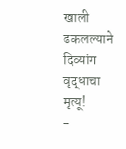खाली ढकलल्याने दिव्यांग वृद्धाचा मृत्यू!
-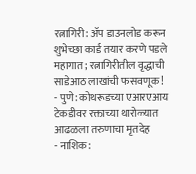रत्नागिरी: ॲप डाउनलोड करून शुभेच्छा कार्ड तयार करणे पडले महागात; रत्नागिरीतील वृद्धाची साडेआठ लाखांची फसवणूक!
- पुणे: कोथरूडच्या एआरएआय टेकडीवर रक्ताच्या थारोळ्यात आढळला तरुणाचा मृतदेह
- नाशिक: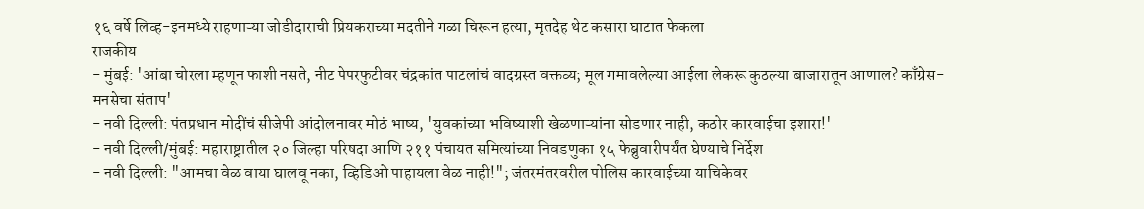१६ वर्षे लिव्ह-इनमध्ये राहणाऱ्या जोडीदाराची प्रियकराच्या मदतीने गळा चिरून हत्या, मृतदेह थेट कसारा घाटात फेकला
राजकीय
- मुंबई: 'आंबा चोरला म्हणून फाशी नसते, नीट पेपरफुटीवर चंद्रकांत पाटलांचं वादग्रस्त वक्तव्य; मूल गमावलेल्या आईला लेकरू कुठल्या बाजारातून आणाल? काँग्रेस-मनसेचा संताप'
- नवी दिल्ली: पंतप्रधान मोदींचं सीजेपी आंदोलनावर मोठं भाष्य, 'युवकांच्या भविष्याशी खेळणाऱ्यांना सोडणार नाही, कठोर कारवाईचा इशारा!'
- नवी दिल्ली/मुंबई: महाराष्ट्रातील २० जिल्हा परिषदा आणि २११ पंचायत समित्यांच्या निवडणुका १५ फेब्रुवारीपर्यंत घेण्याचे निर्देश
- नवी दिल्ली: "आमचा वेळ वाया घालवू नका, व्हिडिओ पाहायला वेळ नाही!"; जंतरमंतरवरील पोलिस कारवाईच्या याचिकेवर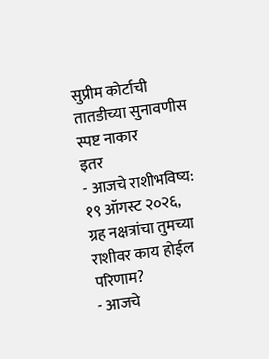सुप्रीम कोर्टाची तातडीच्या सुनावणीस स्पष्ट नाकार
इतर
- आजचे राशीभविष्य: १९ ऑगस्ट २०२६, ग्रह नक्षत्रांचा तुमच्या राशीवर काय होईल परिणाम?
- आजचे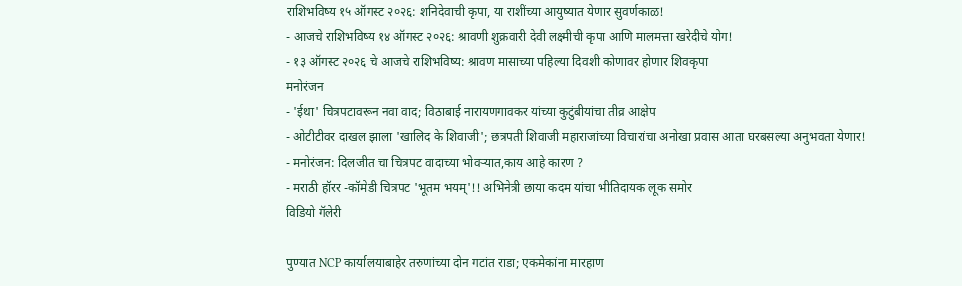राशिभविष्य १५ ऑगस्ट २०२६: शनिदेवाची कृपा, या राशींच्या आयुष्यात येणार सुवर्णकाळ!
- आजचे राशिभविष्य १४ ऑगस्ट २०२६: श्रावणी शुक्रवारी देवी लक्ष्मीची कृपा आणि मालमत्ता खरेदीचे योग!
- १३ ऑगस्ट २०२६ चे आजचे राशिभविष्य: श्रावण मासाच्या पहिल्या दिवशी कोणावर होणार शिवकृपा
मनोरंजन
- 'ईथा' चित्रपटावरून नवा वाद; विठाबाई नारायणगावकर यांच्या कुटुंबीयांचा तीव्र आक्षेप
- ओटीटीवर दाखल झाला 'खालिद के शिवाजी'; छत्रपती शिवाजी महाराजांच्या विचारांचा अनोखा प्रवास आता घरबसल्या अनुभवता येणार!
- मनोरंजन: दिलजीत चा चित्रपट वादाच्या भोवऱ्यात,काय आहे कारण ?
- मराठी हॉरर -कॉमेडी चित्रपट 'भूतम भयम्'!! अभिनेत्री छाया कदम यांचा भीतिदायक लूक समोर
विडियो गॅलेरी

पुण्यात NCP कार्यालयाबाहेर तरुणांच्या दोन गटांत राडा; एकमेकांना मारहाण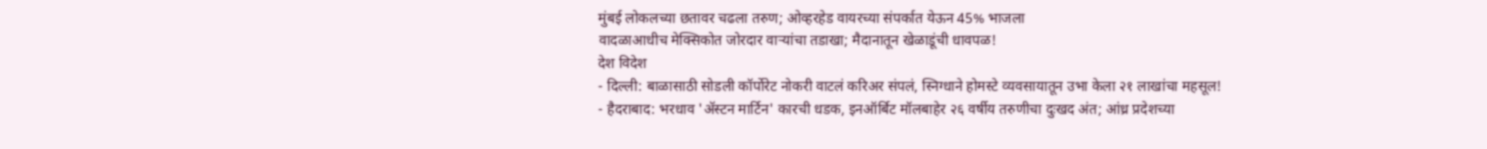मुंबई लोकलच्या छतावर चढला तरुण; ओव्हरहेड वायरच्या संपर्कात येऊन 45% भाजला
वादळाआधीच मेक्सिकोत जोरदार वाऱ्यांचा तडाखा; मैदानातून खेळाडूंची धावपळ!
देश विदेश
- दिल्ली: बाळासाठी सोडली कॉर्पोरेट नोकरी वाटलं करिअर संपलं, स्निग्धाने होमस्टे व्यवसायातून उभा केला २१ लाखांचा महसूल!
- हैदराबाद: भरधाव 'ॲस्टन मार्टिन' कारची धडक, इनऑर्बिट मॉलबाहेर २६ वर्षीय तरुणीचा दुःखद अंत; आंध्र प्रदेशच्या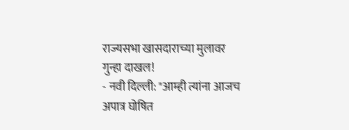राज्यसभा खासदाराच्या मुलावर गुन्हा दाखल!
- नवी दिल्ली: "आम्ही त्यांना आजच अपात्र घोषित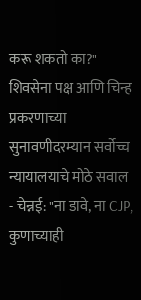करू शकतो का?" शिवसेना पक्ष आणि चिन्ह प्रकरणाच्या सुनावणीदरम्यान सर्वोच्च न्यायालयाचे मोठे सवाल
- चेन्नई: "ना डावे, ना CJP, कुणाच्याही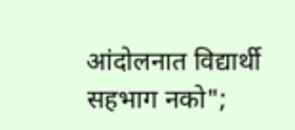आंदोलनात विद्यार्थी सहभाग नको";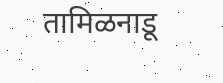तामिळनाडू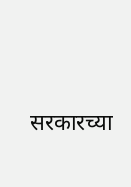सरकारच्या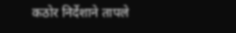कठोर निर्देशाने तापले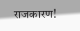राजकारण!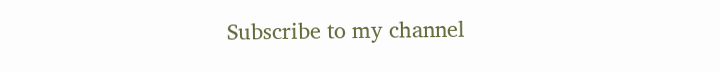Subscribe to my channel